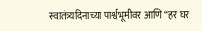स्वातंत्र्यदिनाच्या पार्श्वभूमीवर आणि “हर घर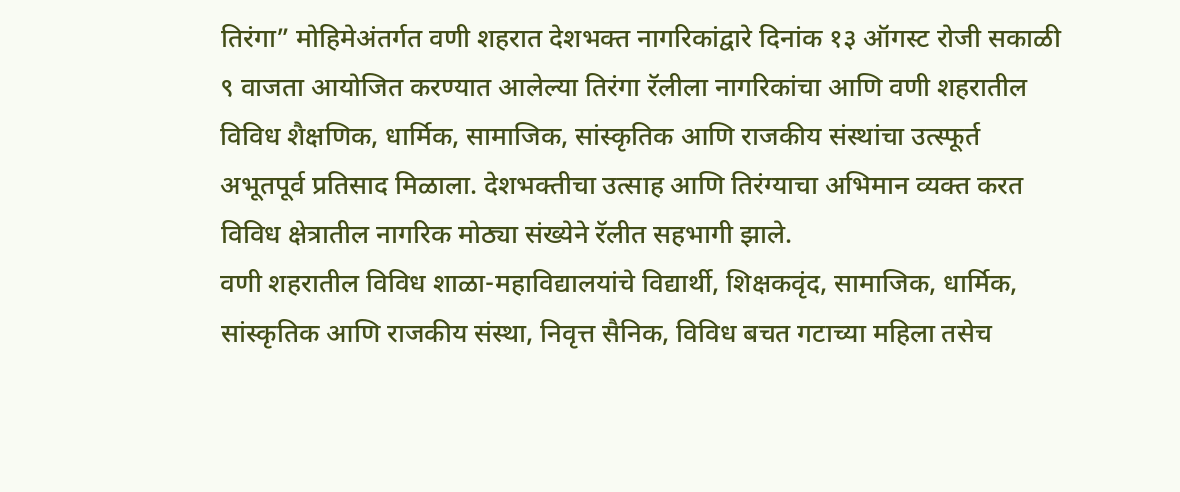तिरंगा” मोहिमेअंतर्गत वणी शहरात देशभक्त नागरिकांद्वारे दिनांक १३ ऑगस्ट रोजी सकाळी ९ वाजता आयोजित करण्यात आलेल्या तिरंगा रॅलीला नागरिकांचा आणि वणी शहरातील विविध शैक्षणिक, धार्मिक, सामाजिक, सांस्कृतिक आणि राजकीय संस्थांचा उत्स्फूर्त अभूतपूर्व प्रतिसाद मिळाला. देशभक्तीचा उत्साह आणि तिरंग्याचा अभिमान व्यक्त करत विविध क्षेत्रातील नागरिक मोठ्या संख्येने रॅलीत सहभागी झाले.
वणी शहरातील विविध शाळा-महाविद्यालयांचे विद्यार्थी, शिक्षकवृंद, सामाजिक, धार्मिक, सांस्कृतिक आणि राजकीय संस्था, निवृत्त सैनिक, विविध बचत गटाच्या महिला तसेच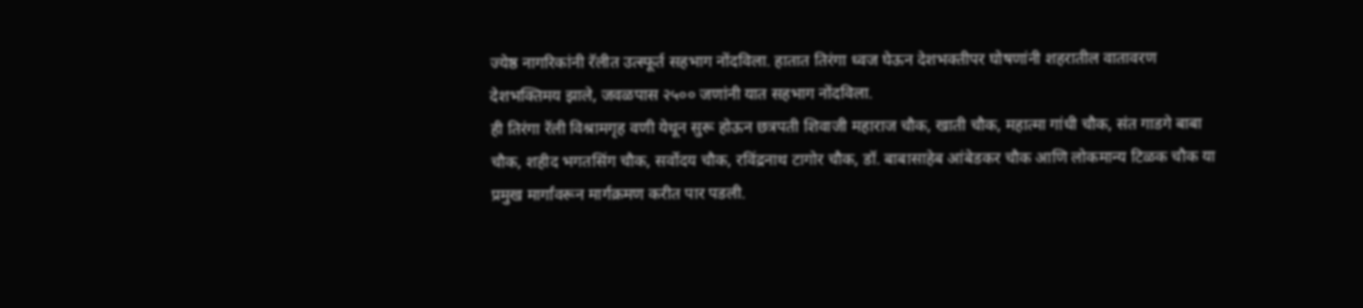ज्येष्ठ नागरिकांनी रॅलीत उत्स्फूर्त सहभाग नोंदविला. हातात तिरंगा ध्वज घेऊन देशभक्तीपर घोषणांनी शहरातील वातावरण देशभक्तिमय झाले, जवळपास २५०० जणांनी यात सहभाग नोंदविला.
ही तिरंगा रॅली विश्रामगृह वणी येथून सुरू होऊन छत्रपती शिवाजी महाराज चौक, खाती चौक, महात्मा गांधी चौक, संत गाडगे बाबा चौक, शहीद भगतसिंग चौक, सर्वोदय चौक, रविंद्रनाथ टागोर चौक, डॉ. बाबासाहेब आंबेडकर चौक आणि लोकमान्य टिळक चौक या प्रमुख मार्गांवरून मार्गक्रमण करीत पार पडली.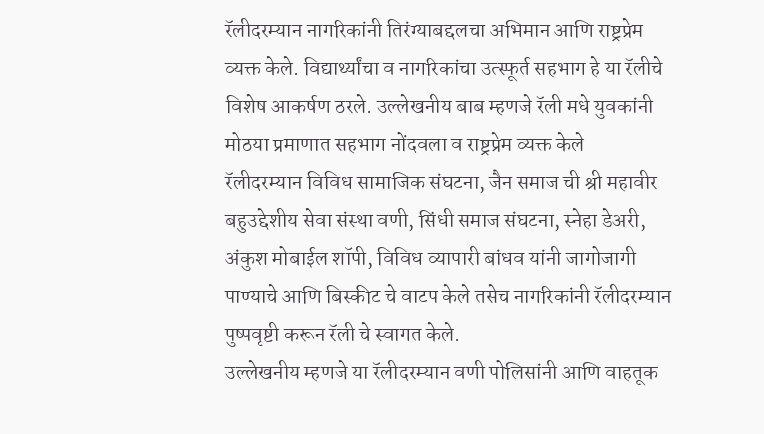रॅलीदरम्यान नागरिकांनी तिरंग्याबद्दलचा अभिमान आणि राष्ट्रप्रेम व्यक्त केले. विद्यार्थ्यांचा व नागरिकांचा उत्स्फूर्त सहभाग हे या रॅलीचे विशेष आकर्षण ठरले. उल्लेखनीय बाब म्हणजे रॅली मधे युवकांनी मोठया प्रमाणात सहभाग नोंदवला व राष्ट्रप्रेम व्यक्त केले
रॅलीदरम्यान विविध सामाजिक संघटना, जैन समाज ची श्री महावीर बहुउद्देशीय सेवा संस्था वणी, सिंधी समाज संघटना, स्नेहा डेअरी, अंकुश मोबाईल शॉपी, विविध व्यापारी बांधव यांनी जागोजागी पाण्याचे आणि बिस्कीट चे वाटप केले तसेच नागरिकांनी रॅलीदरम्यान पुष्पवृष्टी करून रॅली चे स्वागत केले.
उल्लेखनीय म्हणजे या रॅलीदरम्यान वणी पोलिसांनी आणि वाहतूक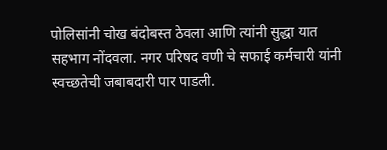पोलिसांनी चोख बंदोबस्त ठेवला आणि त्यांनी सुद्धा यात सहभाग नोंदवला. नगर परिषद वणी चे सफाई कर्मचारी यांनी स्वच्छतेची जबाबदारी पार पाडली.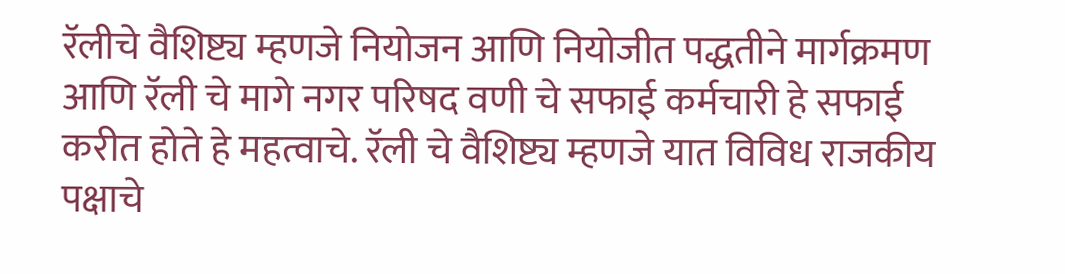रॅलीचे वैशिष्ट्य म्हणजे नियोजन आणि नियोजीत पद्धतीने मार्गक्रमण आणि रॅली चे मागे नगर परिषद वणी चे सफाई कर्मचारी हे सफाई करीत होते हे महत्वाचे. रॅली चे वैशिष्ट्य म्हणजे यात विविध राजकीय पक्षाचे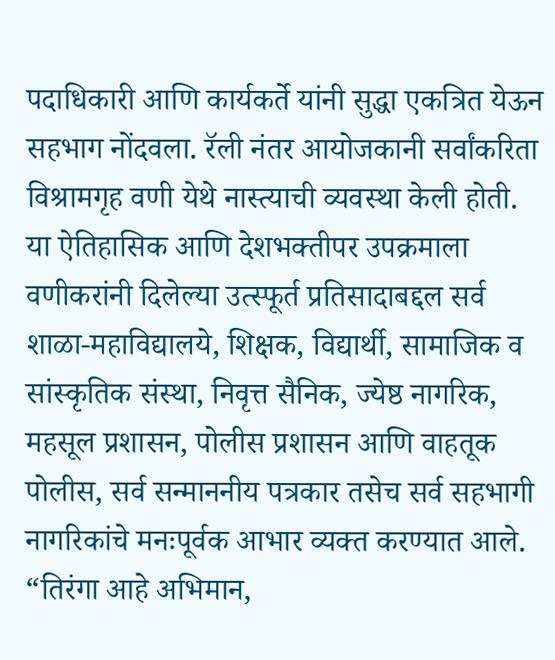पदाधिकारी आणि कार्यकर्ते यांनी सुद्धा एकत्रित येऊन सहभाग नोंदवला. रॅली नंतर आयोजकानी सर्वांकरिता विश्रामगृह वणी येथे नास्त्याची व्यवस्था केली होती.
या ऐतिहासिक आणि देशभक्तीपर उपक्रमाला वणीकरांनी दिलेल्या उत्स्फूर्त प्रतिसादाबद्दल सर्व शाळा-महाविद्यालये, शिक्षक, विद्यार्थी, सामाजिक व सांस्कृतिक संस्था, निवृत्त सैनिक, ज्येष्ठ नागरिक, महसूल प्रशासन, पोलीस प्रशासन आणि वाहतूक पोलीस, सर्व सन्माननीय पत्रकार तसेच सर्व सहभागी नागरिकांचे मनःपूर्वक आभार व्यक्त करण्यात आले.
“तिरंगा आहे अभिमान,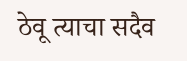ठेवू त्याचा सदैव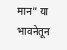मान” या भावनेतून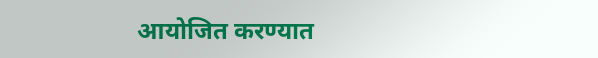आयोजित करण्यात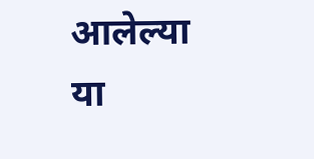आलेल्या या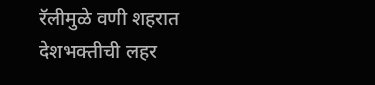रॅलीमुळे वणी शहरात देशभक्तीची लहर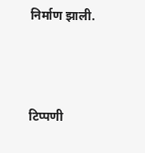निर्माण झाली.



टिप्पणी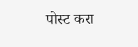पोस्ट करा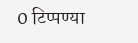0 टिप्पण्या